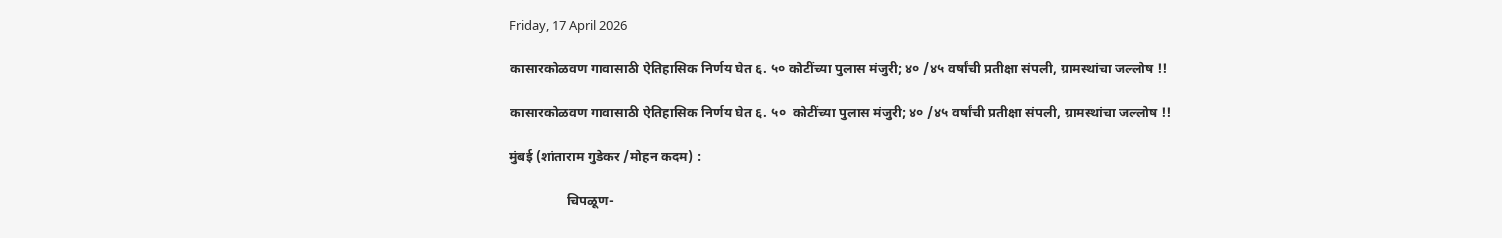Friday, 17 April 2026

कासारकोळवण गावासाठी ऐतिहासिक निर्णय घेत ६. ५० कोटींच्या पुलास मंजुरी; ४० /४५ वर्षांची प्रतीक्षा संपली, ग्रामस्थांचा जल्लोष !!

कासारकोळवण गावासाठी ऐतिहासिक निर्णय घेत ६. ५०  कोटींच्या पुलास मंजुरी; ४० /४५ वर्षांची प्रतीक्षा संपली, ग्रामस्थांचा जल्लोष !!

मुंबई (शांताराम गुडेकर /मोहन कदम) :

                 चिपळूण-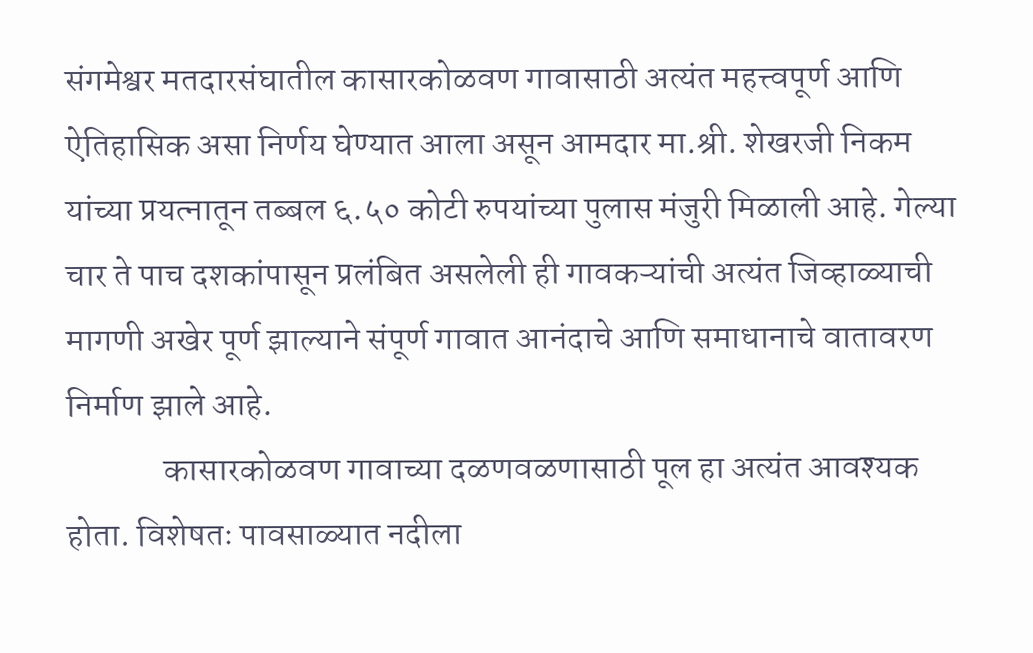संगमेश्वर मतदारसंघातील कासारकोळवण गावासाठी अत्यंत महत्त्वपूर्ण आणि ऐतिहासिक असा निर्णय घेण्यात आला असून आमदार मा.श्री. शेखरजी निकम यांच्या प्रयत्नातून तब्बल ६.५० कोटी रुपयांच्या पुलास मंजुरी मिळाली आहे. गेल्या चार ते पाच दशकांपासून प्रलंबित असलेली ही गावकऱ्यांची अत्यंत जिव्हाळ्याची मागणी अखेर पूर्ण झाल्याने संपूर्ण गावात आनंदाचे आणि समाधानाचे वातावरण निर्माण झाले आहे.
              कासारकोळवण गावाच्या दळणवळणासाठी पूल हा अत्यंत आवश्यक होता. विशेषतः पावसाळ्यात नदीला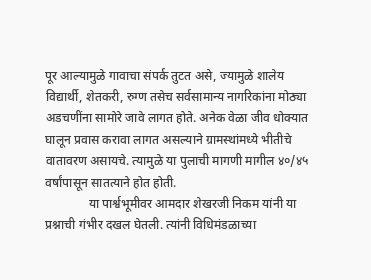पूर आल्यामुळे गावाचा संपर्क तुटत असे, ज्यामुळे शालेय विद्यार्थी, शेतकरी, रुग्ण तसेच सर्वसामान्य नागरिकांना मोठ्या अडचणींना सामोरे जावे लागत होते. अनेक वेळा जीव धोक्यात घालून प्रवास करावा लागत असल्याने ग्रामस्थांमध्ये भीतीचे वातावरण असायचे. त्यामुळे या पुलाची मागणी मागील ४०/४५ वर्षांपासून सातत्याने होत होती.
              या पार्श्वभूमीवर आमदार शेखरजी निकम यांनी या प्रश्नाची गंभीर दखल घेतली. त्यांनी विधिमंडळाच्या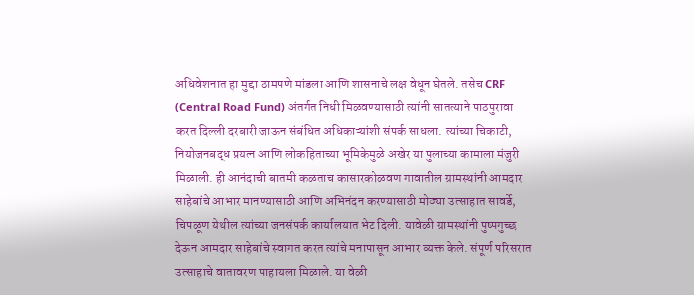अधिवेशनात हा मुद्दा ठामपणे मांडला आणि शासनाचे लक्ष वेधून घेतले. तसेच CRF (Central Road Fund) अंतर्गत निधी मिळवण्यासाठी त्यांनी सातत्याने पाठपुरावा करत दिल्ली दरबारी जाऊन संबंधित अधिकाऱ्यांशी संपर्क साधला. त्यांच्या चिकाटी, नियोजनबद्ध प्रयत्न आणि लोकहिताच्या भूमिकेमुळे अखेर या पुलाच्या कामाला मंजुरी मिळाली. ही आनंदाची बातमी कळताच कासारकोळवण गावातील ग्रामस्थांनी आमदार साहेबांचे आभार मानण्यासाठी आणि अभिनंदन करण्यासाठी मोठ्या उत्साहात सावर्डे, चिपळूण येथील त्यांच्या जनसंपर्क कार्यालयात भेट दिली. यावेळी ग्रामस्थांनी पुष्पगुच्छ देऊन आमदार साहेबांचे स्वागत करत त्यांचे मनापासून आभार व्यक्त केले. संपूर्ण परिसरात उत्साहाचे वातावरण पाहायला मिळाले. या वेळी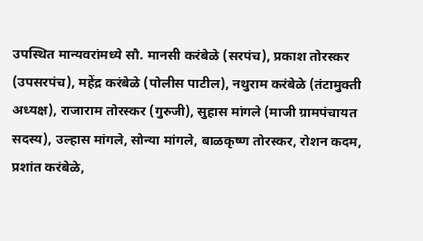उपस्थित मान्यवरांमध्ये सौ. मानसी करंबेळे (सरपंच), प्रकाश तोरस्कर (उपसरपंच), महेंद्र करंबेळे (पोलीस पाटील), नथुराम करंबेळे (तंटामुक्ती अध्यक्ष), राजाराम तोरस्कर (गुरुजी), सुहास मांगले (माजी ग्रामपंचायत सदस्य), उल्हास मांगले, सोन्या मांगले, बाळकृष्ण तोरस्कर, रोशन कदम, प्रशांत करंबेळे,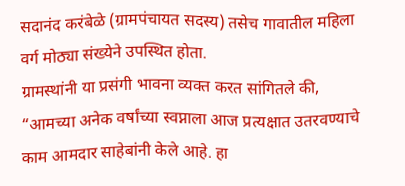सदानंद करंबेळे (ग्रामपंचायत सदस्य) तसेच गावातील महिला वर्ग मोठ्या संख्येने उपस्थित होता.
ग्रामस्थांनी या प्रसंगी भावना व्यक्त करत सांगितले की, “आमच्या अनेक वर्षांच्या स्वप्नाला आज प्रत्यक्षात उतरवण्याचे काम आमदार साहेबांनी केले आहे. हा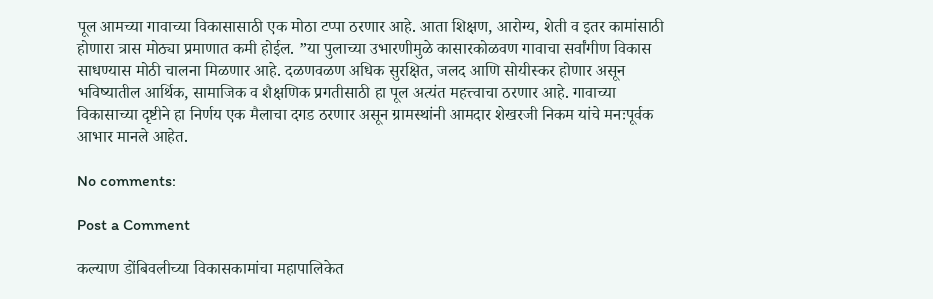पूल आमच्या गावाच्या विकासासाठी एक मोठा टप्पा ठरणार आहे. आता शिक्षण, आरोग्य, शेती व इतर कामांसाठी होणारा त्रास मोठ्या प्रमाणात कमी होईल. ”या पुलाच्या उभारणीमुळे कासारकोळवण गावाचा सर्वांगीण विकास साधण्यास मोठी चालना मिळणार आहे. दळणवळण अधिक सुरक्षित, जलद आणि सोयीस्कर होणार असून भविष्यातील आर्थिक, सामाजिक व शैक्षणिक प्रगतीसाठी हा पूल अत्यंत महत्त्वाचा ठरणार आहे. गावाच्या विकासाच्या दृष्टीने हा निर्णय एक मैलाचा दगड ठरणार असून ग्रामस्थांनी आमदार शेखरजी निकम यांचे मनःपूर्वक आभार मानले आहेत.

No comments:

Post a Comment

कल्याण डोंबिवलीच्या विकासकामांचा महापालिकेत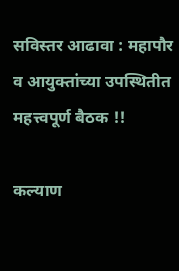सविस्तर आढावा : महापौर व आयुक्तांच्या उपस्थितीत महत्त्वपूर्ण बैठक !!

कल्याण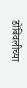डोंबिवलीच्या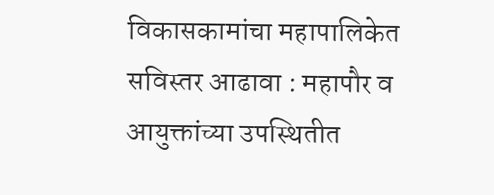विकासकामांचा महापालिकेत सविस्तर आढावा : महापौर व आयुक्तांच्या उपस्थितीत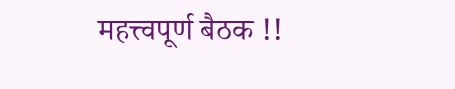महत्त्वपूर्ण बैठक !!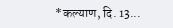*कल्याण, दि. 13...